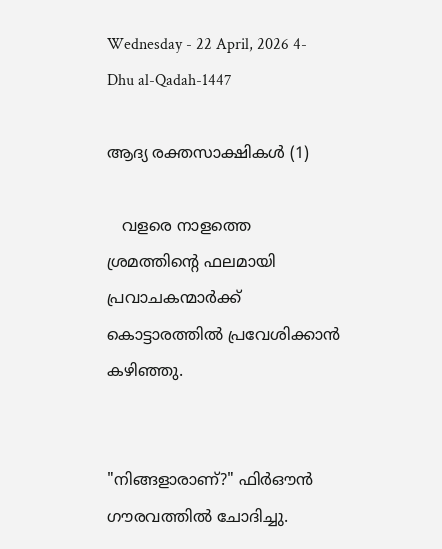Wednesday - 22 April, 2026 4-Dhu al-Qadah-1447

ആദ്യ രക്തസാക്ഷികൾ (1)

   വളരെ നാളത്തെ ശ്രമത്തിന്റെ ഫലമായി പ്രവാചകന്മാർക്ക് കൊട്ടാരത്തിൽ പ്രവേശിക്കാൻ കഴിഞ്ഞു.


"നിങ്ങളാരാണ്?" ഫിർഔൻ ഗൗരവത്തിൽ ചോദിച്ചു.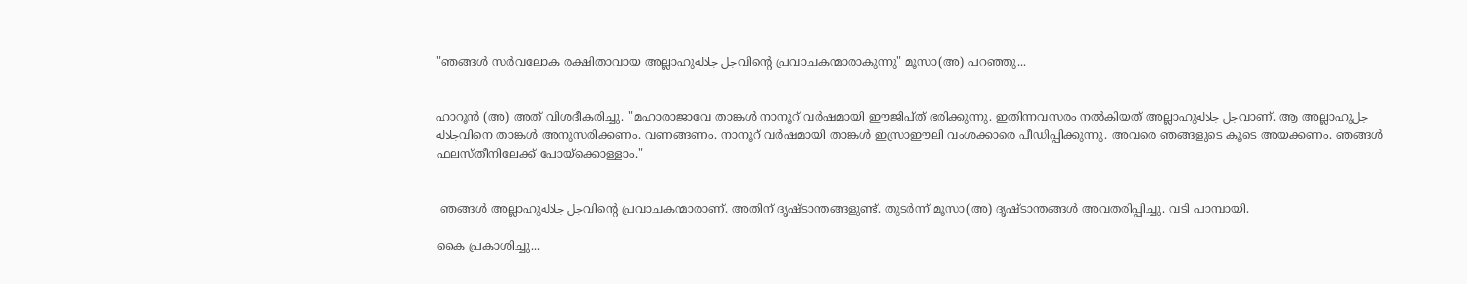"ഞങ്ങൾ സർവലോക രക്ഷിതാവായ അല്ലാഹുجل جلالهവിന്റെ പ്രവാചകന്മാരാകുന്നു" മൂസാ(അ) പറഞ്ഞു...


ഹാറൂൻ (അ) അത് വിശദീകരിച്ചു. "മഹാരാജാവേ താങ്കൾ നാനൂറ് വർഷമായി ഈജിപ്ത് ഭരിക്കുന്നു. ഇതിന്നവസരം നൽകിയത് അല്ലാഹുجل جلالهവാണ്. ആ അല്ലാഹുجل جلالهവിനെ താങ്കൾ അനുസരിക്കണം. വണങ്ങണം. നാനൂറ് വർഷമായി താങ്കൾ ഇസ്രാഈലി വംശക്കാരെ പീഡിപ്പിക്കുന്നു. അവരെ ഞങ്ങളുടെ കൂടെ അയക്കണം. ഞങ്ങൾ ഫലസ്തീനിലേക്ക് പോയ്ക്കൊള്ളാം."


 ഞങ്ങൾ അല്ലാഹുجل جلالهവിന്റെ പ്രവാചകന്മാരാണ്. അതിന് ദൃഷ്ടാന്തങ്ങളുണ്ട്. തുടർന്ന് മൂസാ(അ) ദൃഷ്ടാന്തങ്ങൾ അവതരിപ്പിച്ചു. വടി പാമ്പായി.

കൈ പ്രകാശിച്ചു...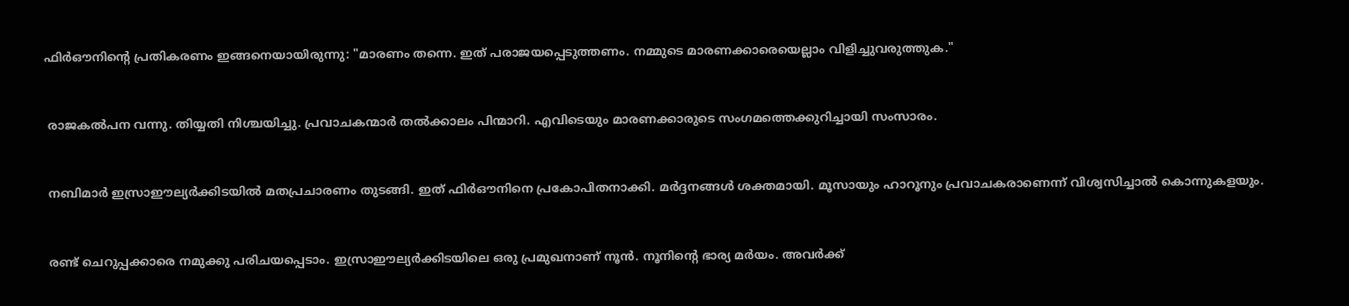ഫിർഔനിന്റെ പ്രതികരണം ഇങ്ങനെയായിരുന്നു: "മാരണം തന്നെ. ഇത് പരാജയപ്പെടുത്തണം. നമ്മുടെ മാരണക്കാരെയെല്ലാം വിളിച്ചുവരുത്തുക."


 രാജകൽപന വന്നു. തിയ്യതി നിശ്ചയിച്ചു. പ്രവാചകന്മാർ തൽക്കാലം പിന്മാറി. എവിടെയും മാരണക്കാരുടെ സംഗമത്തെക്കുറിച്ചായി സംസാരം.


 നബിമാർ ഇസ്രാഈല്യർക്കിടയിൽ മതപ്രചാരണം തുടങ്ങി. ഇത് ഫിർഔനിനെ പ്രകോപിതനാക്കി. മർദ്ദനങ്ങൾ ശക്തമായി. മൂസായും ഹാറൂനും പ്രവാചകരാണെന്ന് വിശ്വസിച്ചാൽ കൊന്നുകളയും.


 രണ്ട് ചെറുപ്പക്കാരെ നമുക്കു പരിചയപ്പെടാം. ഇസ്രാഈല്യർക്കിടയിലെ ഒരു പ്രമുഖനാണ് നൂൻ. നൂനിന്റെ ഭാര്യ മർയം. അവർക്ക്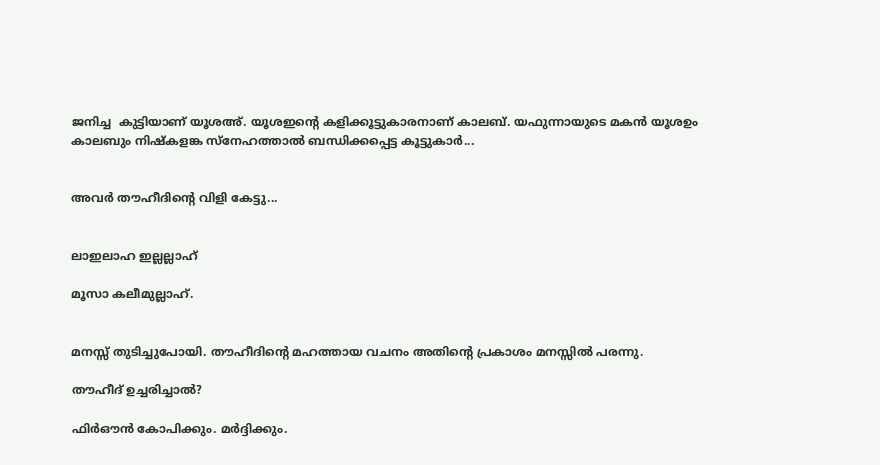ജനിച്ച  കുട്ടിയാണ് യൂശഅ്. യൂശഇന്റെ കളിക്കൂട്ടുകാരനാണ് കാലബ്. യഫുന്നായുടെ മകൻ യൂശഉം കാലബും നിഷ്കളങ്ക സ്നേഹത്താൽ ബന്ധിക്കപ്പെട്ട കൂട്ടുകാർ...


അവർ തൗഹീദിന്റെ വിളി കേട്ടു...


ലാഇലാഹ ഇല്ലല്ലാഹ്

മൂസാ കലീമുല്ലാഹ്.


മനസ്സ് തുടിച്ചുപോയി. തൗഹീദിന്റെ മഹത്തായ വചനം അതിന്റെ പ്രകാശം മനസ്സിൽ പരന്നു.

തൗഹീദ് ഉച്ചരിച്ചാൽ?

ഫിർഔൻ കോപിക്കും. മർദ്ദിക്കും.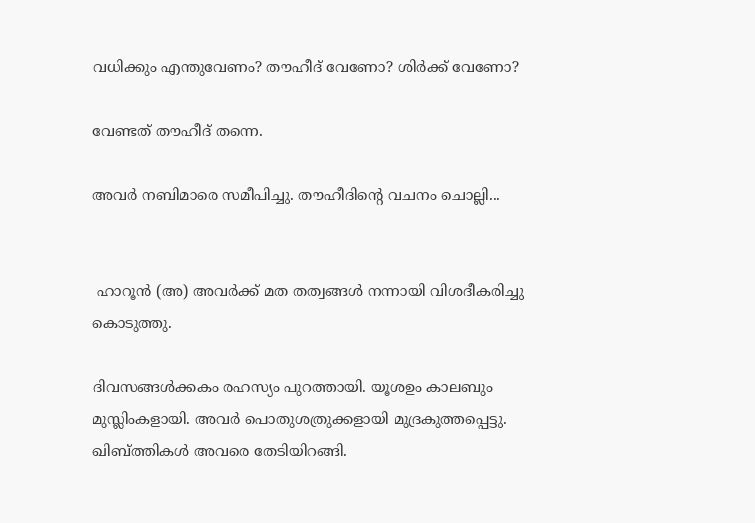വധിക്കും എന്തുവേണം? തൗഹീദ് വേണോ? ശിർക്ക് വേണോ?

വേണ്ടത് തൗഹീദ് തന്നെ.

അവർ നബിമാരെ സമീപിച്ചു. തൗഹീദിന്റെ വചനം ചൊല്ലി...


 ഹാറൂൻ (അ) അവർക്ക് മത തത്വങ്ങൾ നന്നായി വിശദീകരിച്ചു കൊടുത്തു.

ദിവസങ്ങൾക്കകം രഹസ്യം പുറത്തായി. യൂശഉം കാലബും മുസ്ലിംകളായി. അവർ പൊതുശത്രുക്കളായി മുദ്രകുത്തപ്പെട്ടു. ഖിബ്ത്തികൾ അവരെ തേടിയിറങ്ങി.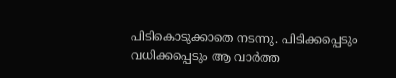പിടികൊടുക്കാതെ നടന്നു. പിടിക്കപ്പെടും വധിക്കപ്പെടും ആ വാർത്ത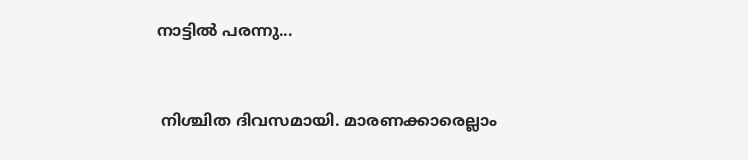നാട്ടിൽ പരന്നു...


 നിശ്ചിത ദിവസമായി. മാരണക്കാരെല്ലാം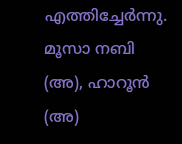എത്തിച്ചേർന്നു. മൂസാ നബി (അ), ഹാറൂൻ (അ)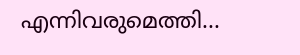എന്നിവരുമെത്തി...